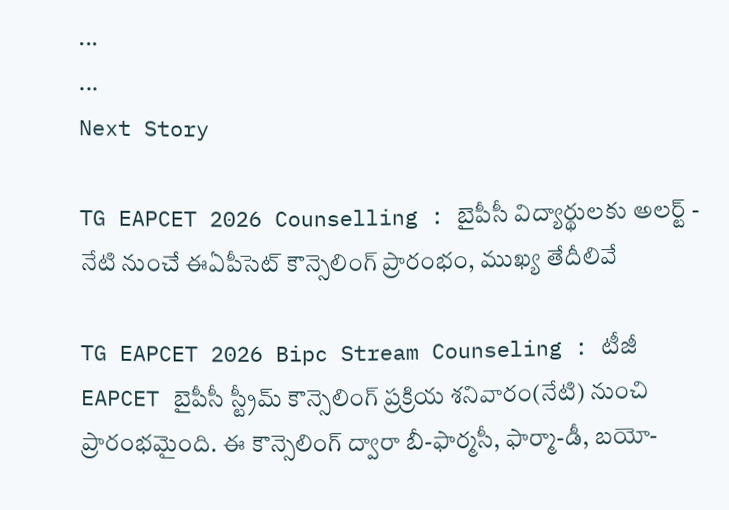...
...
Next Story

TG EAPCET 2026 Counselling : బైపీసీ విద్యార్థులకు అలర్ట్ - నేటి నుంచే ఈఏపీసెట్ కౌన్సెలింగ్ ప్రారంభం, ముఖ్య తేదీలివే

TG EAPCET 2026 Bipc Stream Counseling : టీజీ EAPCET బైపీసీ స్ట్రీమ్ కౌన్సెలింగ్ ప్రక్రియ శనివారం(నేటి) నుంచి ప్రారంభమైంది. ఈ కౌన్సెలింగ్ ద్వారా బీ-ఫార్మసీ, ఫార్మా-డీ, బయో-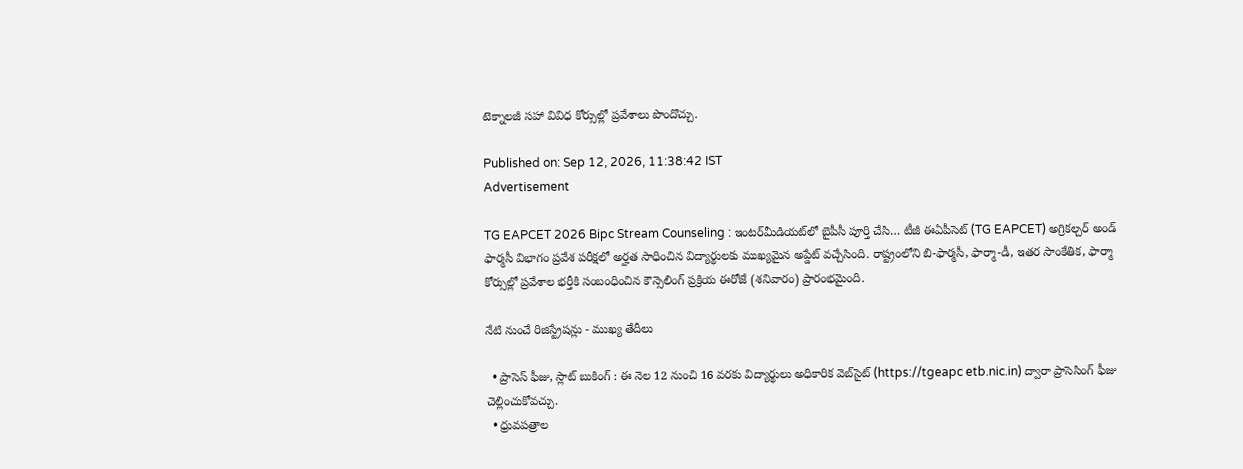టెక్నాలజీ సహా వివిధ కోర్సుల్లో ప్రవేశాలు పొందొచ్చు.

Published on: Sep 12, 2026, 11:38:42 IST
Advertisement

TG EAPCET 2026 Bipc Stream Counseling : ఇంటర్‌మీడియట్‌లో బైపీసీ పూర్తి చేసి… టీజీ ఈఏపీసెట్ (TG EAPCET) అగ్రికల్చర్ అండ్ ఫార్మసీ విభాగం ప్రవేశ పరీక్షలో అర్హత సాధించిన విద్యార్థులకు ముఖ్యమైన అప్డేట్ వచ్చేసింది. రాష్ట్రంలోని బి-ఫార్మసీ, ఫార్మా-డీ, ఇతర సాంకేతిక, ఫార్మా కోర్సుల్లో ప్రవేశాల భర్తీకి సంబంధించిన కౌన్సెలింగ్ ప్రక్రియ ఈరోజే (శనివారం) ప్రారంభమైంది.

నేటి నుంచే రిజిస్ట్రేషన్లు - ముఖ్య తేదీలు

  • ప్రాసెస్ ఫీజు, స్లాట్ బుకింగ్ : ఈ నెల 12 నుంచి 16 వరకు విద్యార్థులు అధికారిక వెబ్‌సైట్ (https://tgeapc etb.nic.in) ద్వారా ప్రాసెసింగ్ ఫీజు చెల్లించుకోవచ్చు.
  • ధ్రువపత్రాల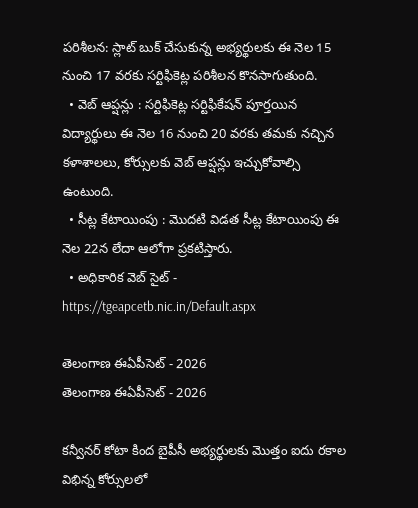పరిశీలన: స్లాట్ బుక్ చేసుకున్న అభ్యర్థులకు ఈ నెల 15 నుంచి 17 వరకు సర్టిఫికెట్ల పరిశీలన కొనసాగుతుంది.
  • వెబ్ ఆప్షన్లు : సర్టిఫికెట్ల సర్టిఫికేషన్ పూర్తయిన విద్యార్థులు ఈ నెల 16 నుంచి 20 వరకు తమకు నచ్చిన కళాశాలలు, కోర్సులకు వెబ్ ఆప్షన్లు ఇచ్చుకోవాల్సి ఉంటుంది.
  • సీట్ల కేటాయింపు : మొదటి విడత సీట్ల కేటాయింపు ఈ నెల 22న లేదా ఆలోగా ప్రకటిస్తారు.
  • అధికారిక వెబ్ సైట్ - https://tgeapcetb.nic.in/Default.aspx

తెలంగాణ ఈఏపీసెట్ - 2026
తెలంగాణ ఈఏపీసెట్ - 2026

కన్వీనర్ కోటా కింద బైపీసీ అభ్యర్థులకు మొత్తం ఐదు రకాల విభిన్న కోర్సులలో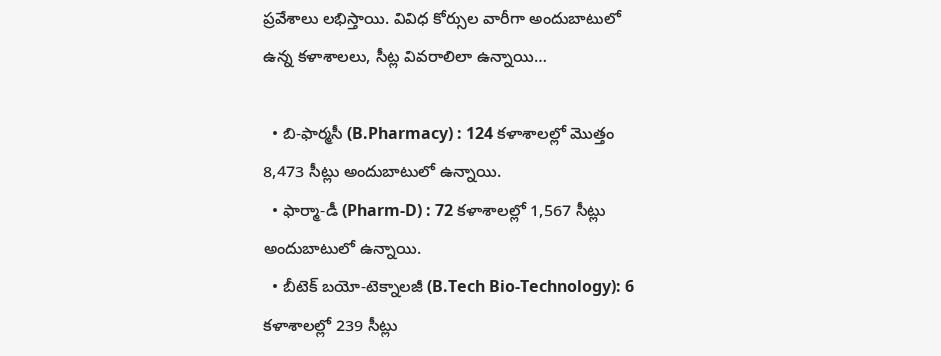ప్రవేశాలు లభిస్తాయి. వివిధ కోర్సుల వారీగా అందుబాటులో ఉన్న కళాశాలలు, సీట్ల వివరాలిలా ఉన్నాయి…

  • బి-ఫార్మసీ (B.Pharmacy) : 124 కళాశాలల్లో మొత్తం 8,473 సీట్లు అందుబాటులో ఉన్నాయి.
  • ఫార్మా-డీ (Pharm-D) : 72 కళాశాలల్లో 1,567 సీట్లు అందుబాటులో ఉన్నాయి.
  • బీటెక్ బయో-టెక్నాలజీ (B.Tech Bio-Technology): 6 కళాశాలల్లో 239 సీట్లు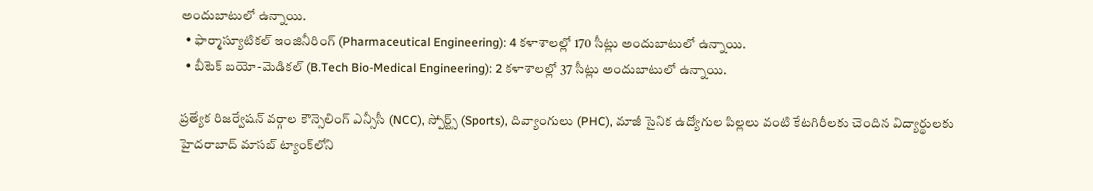అందుబాటులో ఉన్నాయి.
  • ఫార్మాస్యూటికల్ ఇంజినీరింగ్ (Pharmaceutical Engineering): 4 కళాశాలల్లో 170 సీట్లు అందుబాటులో ఉన్నాయి.
  • బీటెక్ బయో-మెడికల్ (B.Tech Bio-Medical Engineering): 2 కళాశాలల్లో 37 సీట్లు అందుబాటులో ఉన్నాయి.

ప్రత్యేక రిజర్వేషన్ వర్గాల కౌన్సెలింగ్ ఎన్సీసీ (NCC), స్పోర్ట్స్ (Sports), దివ్యాంగులు (PHC), మాజీ సైనిక ఉద్యోగుల పిల్లలు వంటి కేటగిరీలకు చెందిన విద్యార్థులకు హైదరాబాద్ మాసబ్ ట్యాంక్‌లోని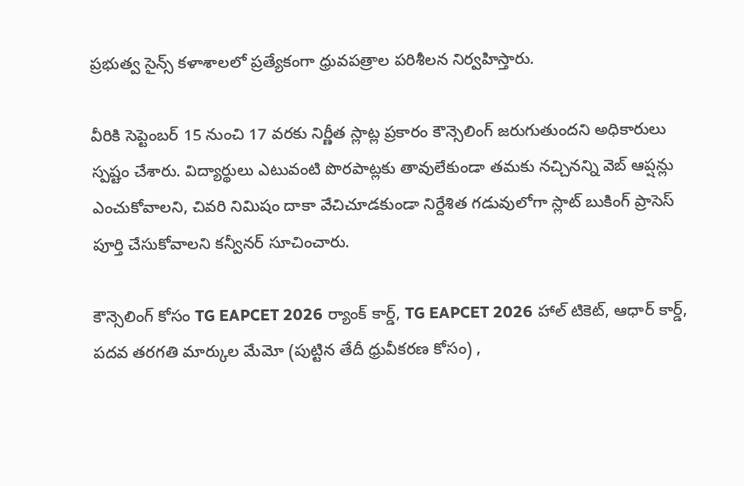ప్రభుత్వ సైన్స్ కళాశాలలో ప్రత్యేకంగా ధ్రువపత్రాల పరిశీలన నిర్వహిస్తారు.

వీరికి సెప్టెంబర్ 15 నుంచి 17 వరకు నిర్ణీత స్లాట్ల ప్రకారం కౌన్సెలింగ్ జరుగుతుందని అధికారులు స్పష్టం చేశారు. విద్యార్థులు ఎటువంటి పొరపాట్లకు తావులేకుండా తమకు నచ్చినన్ని వెబ్ ఆప్షన్లు ఎంచుకోవాలని, చివరి నిమిషం దాకా వేచిచూడకుండా నిర్దేశిత గడువులోగా స్లాట్ బుకింగ్ ప్రాసెస్ పూర్తి చేసుకోవాలని కన్వీనర్ సూచించారు.

కౌన్సెలింగ్ కోసం TG EAPCET 2026 ర్యాంక్ కార్డ్, TG EAPCET 2026 హాల్ టికెట్, ఆధార్ కార్డ్, పదవ తరగతి మార్కుల మేమో (పుట్టిన తేదీ ధ్రువీకరణ కోసం) ,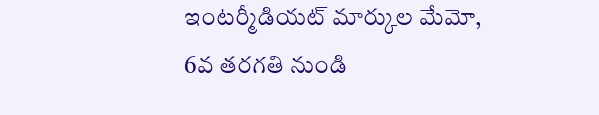ఇంటర్మీడియట్ మార్కుల మేమో, 6వ తరగతి నుండి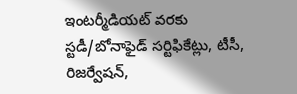ఇంటర్మీడియట్ వరకు స్టడీ/బోనాఫైడ్ సర్టిఫికేట్లు, టీసీ, రిజర్వేషన్,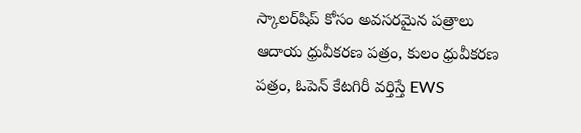స్కాలర్‌షిప్ కోసం అవసరమైన పత్రాలు ఆదాయ ధ్రువీకరణ పత్రం, కులం ధ్రువీకరణ పత్రం, ఓపెన్ కేటగిరీ వర్తిస్తే EWS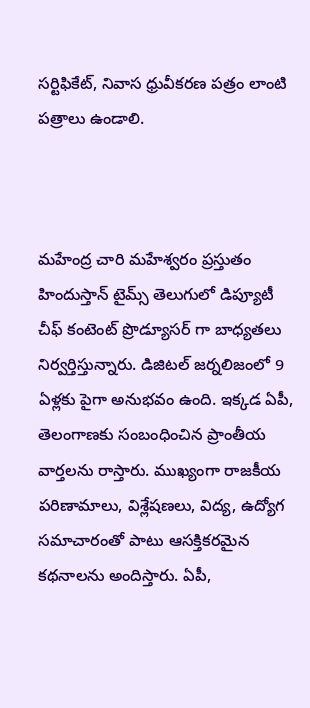సర్టిఫికేట్, నివాస ధ్రువీకరణ పత్రం లాంటి పత్రాలు ఉండాలి.



మహేంద్ర చారి మహేశ్వరం ప్రస్తుతం హిందుస్తాన్ టైమ్స్ తెలుగులో డిప్యూటీ చీఫ్ కంటెంట్ ప్రొడ్యూసర్ గా బాధ్యతలు నిర్వర్తిస్తున్నారు. డిజిటల్ జర్నలిజంలో 9 ఏళ్లకు పైగా అనుభవం ఉంది. ఇక్కడ ఏపీ, తెలంగాణకు సంబంధించిన ప్రాంతీయ వార్తలను రాస్తారు. ముఖ్యంగా రాజకీయ పరిణామాలు, విశ్లేషణలు, విద్య, ఉద్యోగ సమాచారంతో పాటు ఆసక్తికరమైన కథనాలను అందిస్తారు. ఏపీ,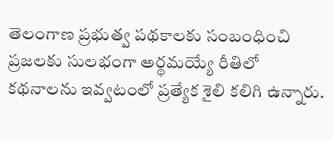తెలంగాణ ప్రభుత్వ పథకాలకు సంబంధించి ప్రజలకు సులభంగా అర్థమయ్యే రీతిలో కథనాలను ఇవ్వటంలో ప్రత్యేక శైలి కలిగి ఉన్నారు.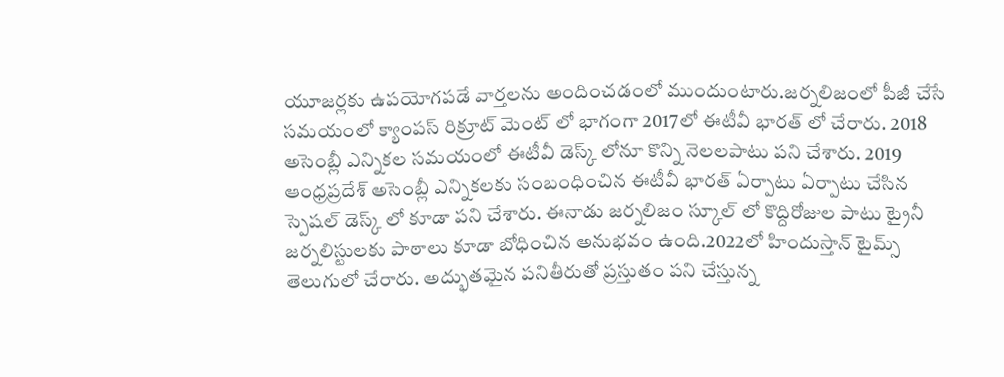యూజర్లకు ఉపయోగపడే వార్తలను అందించడంలో ముందుంటారు.జర్నలిజంలో పీజీ చేసే సమయంలో క్యాంపస్ రిక్రూట్ మెంట్ లో భాగంగా 2017లో ఈటీవీ భారత్ లో చేరారు. 2018 అసెంబ్లీ ఎన్నికల సమయంలో ఈటీవీ డెస్క్ లోనూ కొన్ని నెలలపాటు పని చేశారు. 2019 ఆంధ్రప్రదేశ్ అసెంబ్లీ ఎన్నికలకు సంబంధించిన ఈటీవీ భారత్ ఏర్పాటు ఏర్పాటు చేసిన స్పెషల్ డెస్క్ లో కూడా పని చేశారు. ఈనాడు జర్నలిజం స్కూల్ లో కొద్దిరోజుల పాటు ట్రైనీ జర్నలిస్టులకు పాఠాలు కూడా బోధించిన అనుభవం ఉంది.2022లో హిందుస్తాన్ టైమ్స్ తెలుగులో చేరారు. అద్భుతమైన పనితీరుతో ప్రస్తుతం పని చేస్తున్న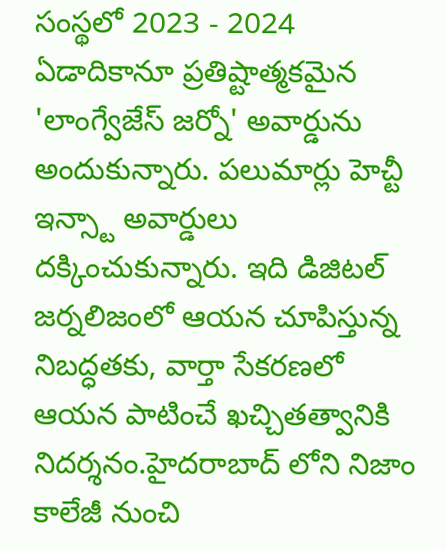సంస్థలో 2023 - 2024 ఏడాదికానూ ప్రతిష్టాత్మకమైన 'లాంగ్వేజేస్ జర్నో' అవార్డును అందుకున్నారు. పలుమార్లు హెచ్టీ ఇన్స్టా అవార్డులు దక్కించుకున్నారు. ఇది డిజిటల్ జర్నలిజంలో ఆయన చూపిస్తున్న నిబద్ధతకు, వార్తా సేకరణలో ఆయన పాటించే ఖచ్చితత్వానికి నిదర్శనం.హైదరాబాద్ లోని నిజాం కాలేజీ నుంచి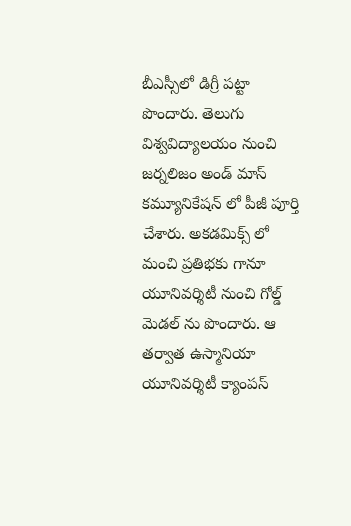బీఎస్సీలో డిగ్రీ పట్టా పొందారు. తెలుగు విశ్వవిద్యాలయం నుంచి జర్నలిజం అండ్ మాస్ కమ్యూనికేషన్ లో పీజీ పూర్తి చేశారు. అకడమిక్స్ లో మంచి ప్రతిభకు గానూ యూనివర్శిటీ నుంచి గోల్డ్ మెడల్ ను పొందారు. ఆ తర్వాత ఉస్మానియా యూనివర్శిటీ క్యాంపస్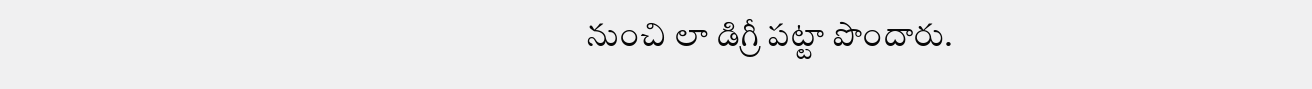నుంచి లా డిగ్రీ పట్టా పొందారు.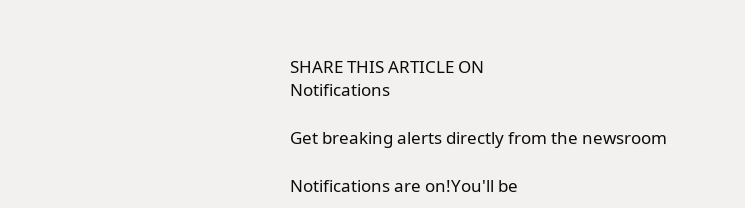SHARE THIS ARTICLE ON
Notifications

Get breaking alerts directly from the newsroom

Notifications are on!You'll be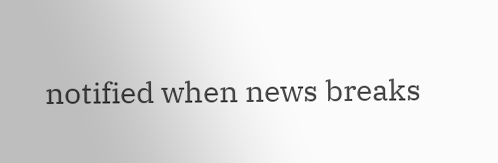notified when news breaks